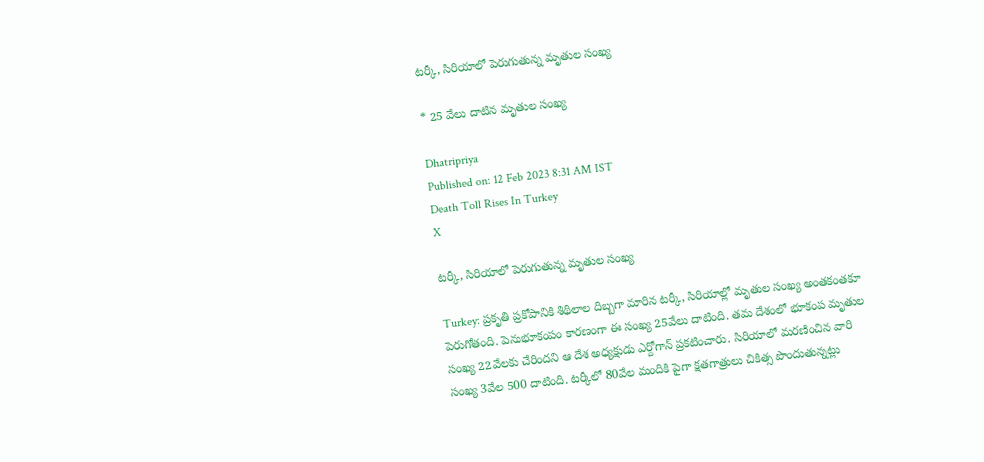టర్కీ, సిరియాలో పెరుగుతున్న మృతుల సంఖ్య

* 25 వేలు దాటిన మృతుల సంఖ్య

Dhatripriya
Published on: 12 Feb 2023 8:31 AM IST
Death Toll Rises In Turkey
X

టర్కీ, సిరియాలో పెరుగుతున్న మృతుల సంఖ్య

Turkey: ప్రకృతి ప్రకోపానికి శిథిలాల దిబ్బగా మారిన టర్కీ, సిరియాల్లో మృతుల సంఖ్య అంతకంతకూ పెరుగోతంది. పెనుభూకంపం కారణంగా ఈ సంఖ్య 25వేలు దాటింది. తమ దేశంలో భూకంప మృతుల సంఖ్య 22వేలకు చేరిందని ఆ దేశ అధ్యక్షుడు ఎర్దోగాన్ ప్రకటించారు. సిరియాలో మరణించిన వారి సంఖ్య 3వేల 500 దాటింది. టర్కీలో 80వేల మందికి పైగా క్షతగాత్రులు చికిత్స పొందుతున్నట్లు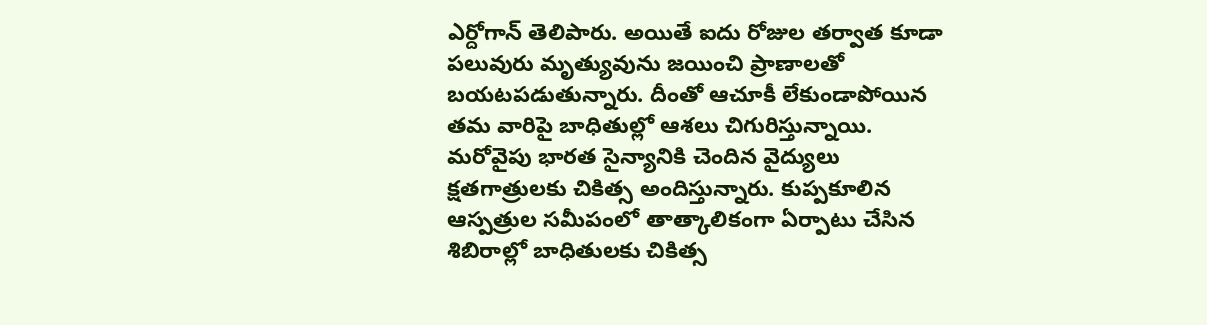ఎర్దోగాన్ తెలిపారు. అయితే ఐదు రోజుల తర్వాత కూడా పలువురు మృత్యువును జయించి ప్రాణాలతో బయటపడుతున్నారు. దీంతో ఆచూకీ లేకుండాపోయిన తమ వారిపై బాధితుల్లో ఆశలు చిగురిస్తున్నాయి. మరోవైపు భారత సైన్యానికి చెందిన వైద్యులు క్షతగాత్రులకు చికిత్స అందిస్తున్నారు. కుప్పకూలిన ఆస్పత్రుల సమీపంలో తాత్కాలికంగా ఏర్పాటు చేసిన శిబిరాల్లో బాధితులకు చికిత్స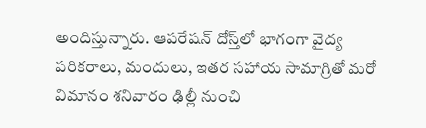అందిస్తున్నారు. ఆపరేషన్ దోస్త్‌లో భాగంగా వైద్య పరికరాలు, మందులు, ఇతర సహాయ సామాగ్రితో మరో విమానం శనివారం ఢిల్లీ నుంచి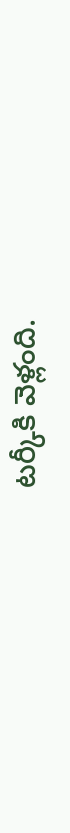టర్కీకి వెళ్లంది.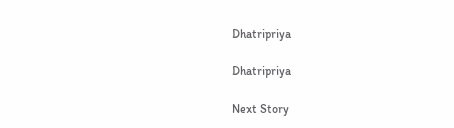Dhatripriya

Dhatripriya

Next Story